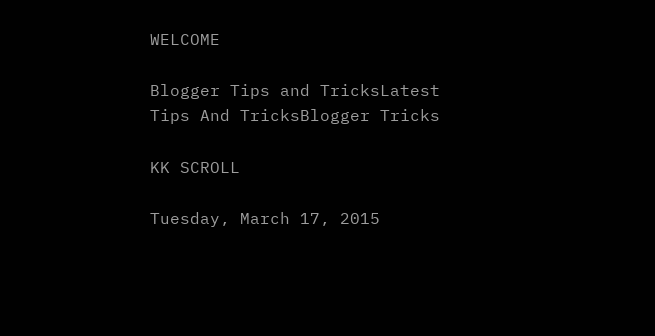WELCOME

Blogger Tips and TricksLatest Tips And TricksBlogger Tricks

KK SCROLL

Tuesday, March 17, 2015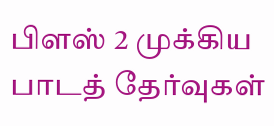பிளஸ் 2 முக்கிய பாடத் தேர்வுகள்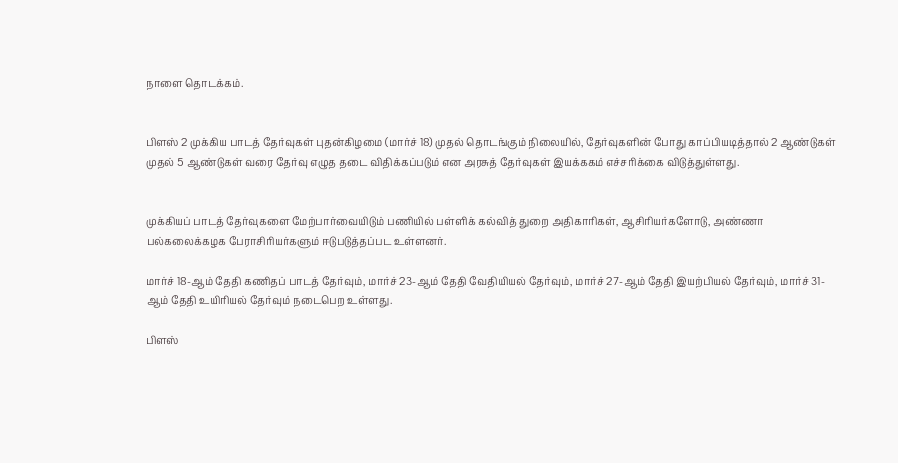நாளை தொடக்கம்.


பிளஸ் 2 முக்கிய பாடத் தேர்வுகள் புதன்கிழமை (மார்ச் 18) முதல் தொடங்கும் நிலையில், தேர்வுகளின் போது காப்பியடித்தால் 2 ஆண்டுகள் முதல் 5 ஆண்டுகள் வரை தேர்வு எழுத தடை விதிக்கப்படும் என அரசுத் தேர்வுகள் இயக்ககம் எச்சரிக்கை விடுத்துள்ளது.


முக்கியப் பாடத் தேர்வுகளை மேற்பார்வையிடும் பணியில் பள்ளிக் கல்வித் துறை அதிகாரிகள், ஆசிரியர்களோடு, அண்ணா பல்கலைக்கழக பேராசிரியர்களும் ஈடுபடுத்தப்பட உள்ளனர்.

மார்ச் 18-ஆம் தேதி கணிதப் பாடத் தேர்வும், மார்ச் 23-ஆம் தேதி வேதியியல் தேர்வும், மார்ச் 27-ஆம் தேதி இயற்பியல் தேர்வும், மார்ச் 31-ஆம் தேதி உயிரியல் தேர்வும் நடைபெற உள்ளது.

பிளஸ்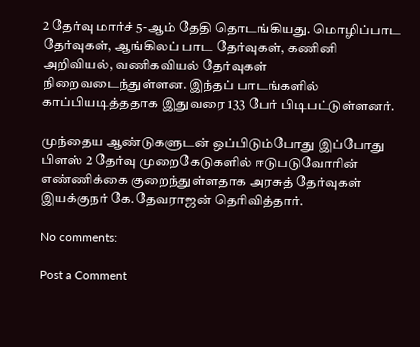2 தேர்வு மார்ச் 5-ஆம் தேதி தொடங்கியது. மொழிப்பாட தேர்வுகள், ஆங்கிலப் பாட தேர்வுகள், கணினி அறிவியல், வணிகவியல் தேர்வுகள் நிறைவடைந்துள்ளன. இந்தப் பாடங்களில் காப்பியடித்ததாக இதுவரை 133 பேர் பிடிபட்டுள்ளனர்.

முந்தைய ஆண்டுகளுடன் ஒப்பிடும்போது இப்போது பிளஸ் 2 தேர்வு முறைகேடுகளில் ஈடுபடுவோரின் எண்ணிக்கை குறைந்துள்ளதாக அரசுத் தேர்வுகள் இயக்குநர் கே.தேவராஜன் தெரிவித்தார்.

No comments:

Post a Comment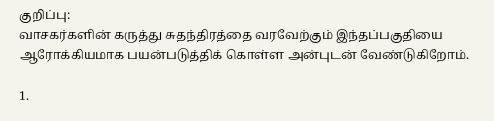குறிப்பு:
வாசகர்களின் கருத்து சுதந்திரத்தை வரவேற்கும் இந்தப்பகுதியை ஆரோக்கியமாக பயன்படுத்திக் கொள்ள அன்புடன் வேண்டுகிறோம்.

1.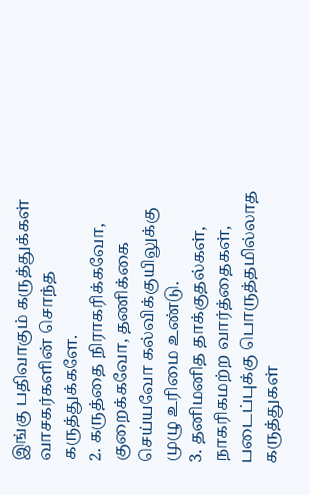இங்கு பதிவாகும் கருத்துக்கள் வாசகர்களின் சொந்த கருத்துக்களே.
2. கருத்தை நிராகரிக்கவோ, குறைக்கவோ, தணிக்கை செய்யவோ கல்விக்குயிலுக்கு முழு உரிமை உண்டு.
3. தனிமனித தாக்குதல்கள், நாகரிகமற்ற வார்த்தைகள், படைப்புக்கு பொருத்தமில்லாத கருத்துகள்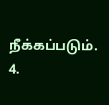நீக்கப்படும்.
4.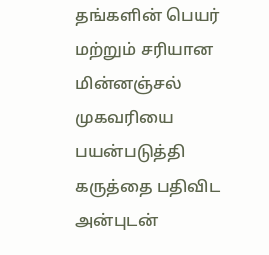தங்களின் பெயர் மற்றும் சரியான மின்னஞ்சல் முகவரியை பயன்படுத்தி கருத்தை பதிவிட அன்புடன்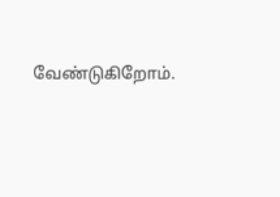வேண்டுகிறோம்.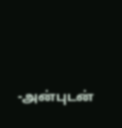-அன்புடன்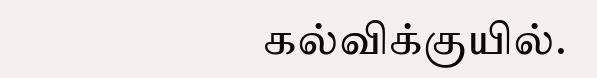கல்விக்குயில்.